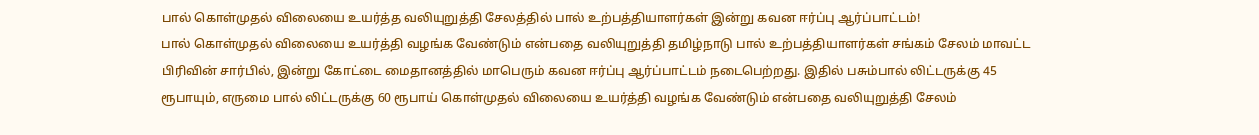பால் கொள்முதல் விலையை உயர்த்த வலியுறுத்தி சேலத்தில் பால் உற்பத்தியாளர்கள் இன்று கவன ஈர்ப்பு ஆர்ப்பாட்டம்!
பால் கொள்முதல் விலையை உயர்த்தி வழங்க வேண்டும் என்பதை வலியுறுத்தி தமிழ்நாடு பால் உற்பத்தியாளர்கள் சங்கம் சேலம் மாவட்ட பிரிவின் சார்பில், இன்று கோட்டை மைதானத்தில் மாபெரும் கவன ஈர்ப்பு ஆர்ப்பாட்டம் நடைபெற்றது. இதில் பசும்பால் லிட்டருக்கு 45 ரூபாயும், எருமை பால் லிட்டருக்கு 60 ரூபாய் கொள்முதல் விலையை உயர்த்தி வழங்க வேண்டும் என்பதை வலியுறுத்தி சேலம்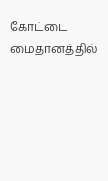கோட்டை மைதானத்தில்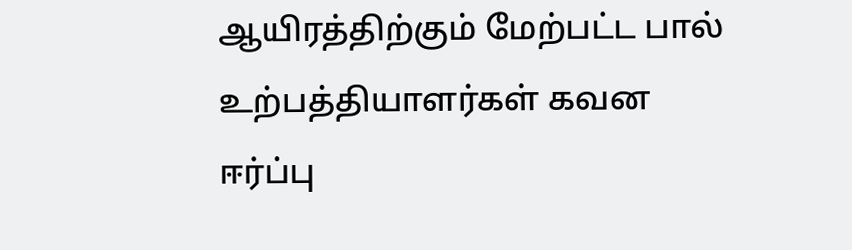ஆயிரத்திற்கும் மேற்பட்ட பால் உற்பத்தியாளர்கள் கவன ஈர்ப்பு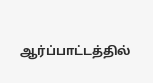ஆர்ப்பாட்டத்தில்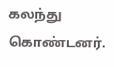கலந்து கொண்டனர்.